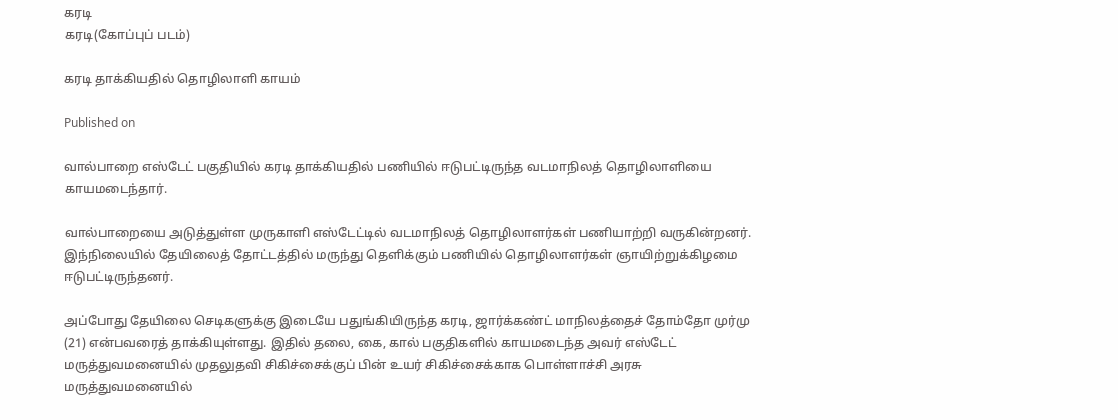கரடி
கரடி(கோப்புப் படம்)

கரடி தாக்கியதில் தொழிலாளி காயம்

Published on

வால்பாறை எஸ்டேட் பகுதியில் கரடி தாக்கியதில் பணியில் ஈடுபட்டிருந்த வடமாநிலத் தொழிலாளியை காயமடைந்தார்.

வால்பாறையை அடுத்துள்ள முருகாளி எஸ்டேட்டில் வடமாநிலத் தொழிலாளர்கள் பணியாற்றி வருகின்றனர். இந்நிலையில் தேயிலைத் தோட்டத்தில் மருந்து தெளிக்கும் பணியில் தொழிலாளர்கள் ஞாயிற்றுக்கிழமை ஈடுபட்டிருந்தனர்.

அப்போது தேயிலை செடிகளுக்கு இடையே பதுங்கியிருந்த கரடி, ஜார்க்கண்ட் மாநிலத்தைச் தோம்தோ முர்மு (21) என்பவரைத் தாக்கியுள்ளது. இதில் தலை, கை, கால் பகுதிகளில் காயமடைந்த அவர் எஸ்டேட் மருத்துவமனையில் முதலுதவி சிகிச்சைக்குப் பின் உயர் சிகிச்சைக்காக பொள்ளாச்சி அரசு மருத்துவமனையில்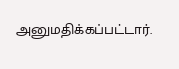அனுமதிக்கப்பட்டார்.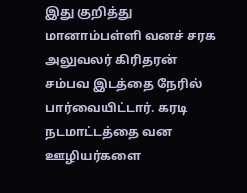இது குறித்து மானாம்பள்ளி வனச் சரக அலுவலர் கிரிதரன் சம்பவ இடத்தை நேரில் பார்வையிட்டார். கரடி நடமாட்டத்தை வன ஊழியர்களை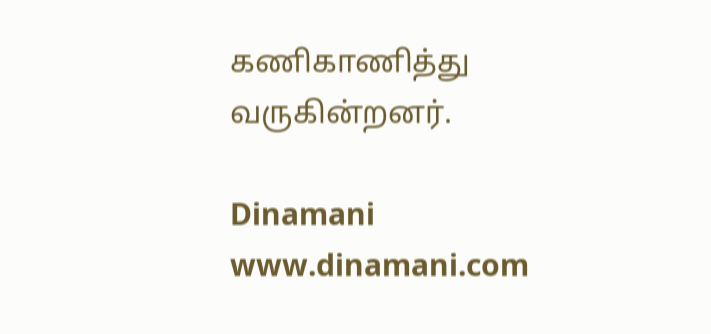கணிகாணித்து வருகின்றனர்.

Dinamani
www.dinamani.com